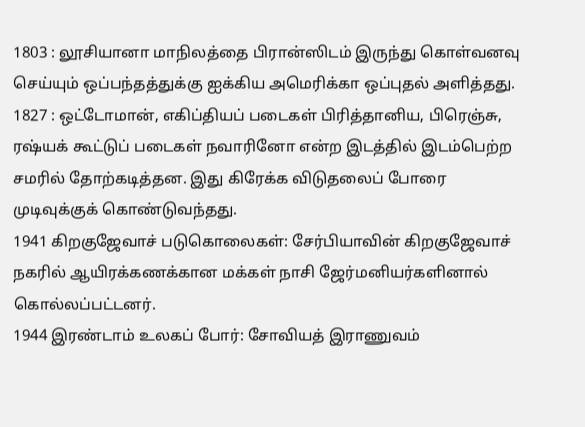1803 : லூசியானா மாநிலத்தை பிரான்ஸிடம் இருந்து கொள்வனவு செய்யும் ஒப்பந்தத்துக்கு ஐக்கிய அமெரிக்கா ஒப்புதல் அளித்தது.
1827 : ஒட்டோமான், எகிப்தியப் படைகள் பிரித்தானிய, பிரெஞ்சு, ரஷ்யக் கூட்டுப் படைகள் நவாரினோ என்ற இடத்தில் இடம்பெற்ற சமரில் தோற்கடித்தன. இது கிரேக்க விடுதலைப் போரை முடிவுக்குக் கொண்டுவந்தது.
1941 கிறகுஜேவாச் படுகொலைகள்: சேர்பியாவின் கிறகுஜேவாச் நகரில் ஆயிரக்கணக்கான மக்கள் நாசி ஜேர்மனியர்களினால் கொல்லப்பட்டனர்.
1944 இரண்டாம் உலகப் போர்: சோவியத் இராணுவம்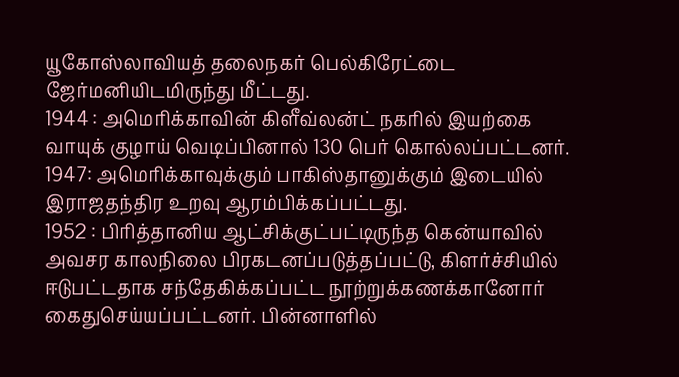யூகோஸ்லாவியத் தலைநகர் பெல்கிரேட்டை ஜேர்மனியிடமிருந்து மீட்டது.
1944 : அமெரிக்காவின் கிளீவ்லன்ட் நகரில் இயற்கை வாயுக் குழாய் வெடிப்பினால் 130 பெர் கொல்லப்பட்டனர்.
1947: அமெரிக்காவுக்கும் பாகிஸ்தானுக்கும் இடையில் இராஜதந்திர உறவு ஆரம்பிக்கப்பட்டது.
1952 : பிரித்தானிய ஆட்சிக்குட்பட்டிருந்த கென்யாவில் அவசர காலநிலை பிரகடனப்படுத்தப்பட்டு, கிளர்ச்சியில் ஈடுபட்டதாக சந்தேகிக்கப்பட்ட நூற்றுக்கணக்கானோர் கைதுசெய்யப்பட்டனர். பின்னாளில்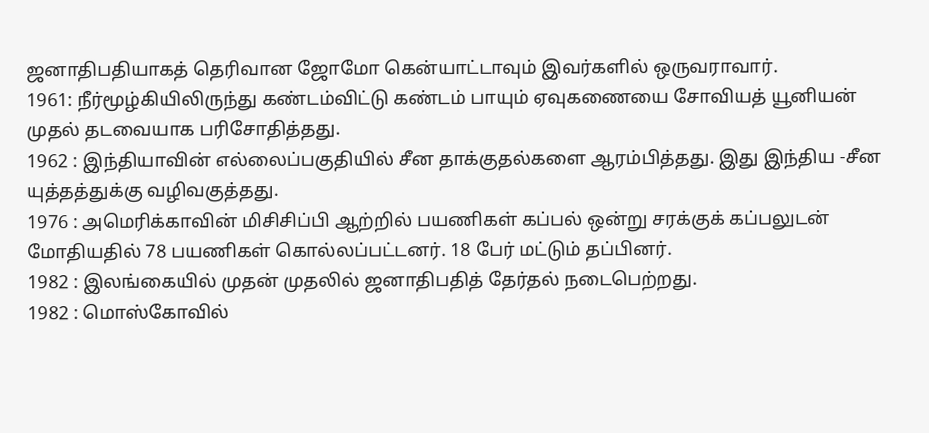ஜனாதிபதியாகத் தெரிவான ஜோமோ கென்யாட்டாவும் இவர்களில் ஒருவராவார்.
1961: நீர்மூழ்கியிலிருந்து கண்டம்விட்டு கண்டம் பாயும் ஏவுகணையை சோவியத் யூனியன் முதல் தடவையாக பரிசோதித்தது.
1962 : இந்தியாவின் எல்லைப்பகுதியில் சீன தாக்குதல்களை ஆரம்பித்தது. இது இந்திய -சீன யுத்தத்துக்கு வழிவகுத்தது.
1976 : அமெரிக்காவின் மிசிசிப்பி ஆற்றில் பயணிகள் கப்பல் ஒன்று சரக்குக் கப்பலுடன் மோதியதில் 78 பயணிகள் கொல்லப்பட்டனர். 18 பேர் மட்டும் தப்பினர்.
1982 : இலங்கையில் முதன் முதலில் ஜனாதிபதித் தேர்தல் நடைபெற்றது.
1982 : மொஸ்கோவில்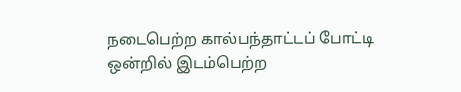நடைபெற்ற கால்பந்தாட்டப் போட்டி ஒன்றில் இடம்பெற்ற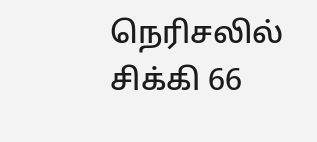நெரிசலில் சிக்கி 66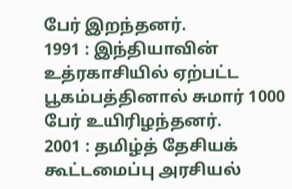பேர் இறந்தனர்.
1991 : இந்தியாவின் உத்ரகாசியில் ஏற்பட்ட பூகம்பத்தினால் சுமார் 1000 பேர் உயிரிழந்தனர்.
2001 : தமிழ்த் தேசியக் கூட்டமைப்பு அரசியல்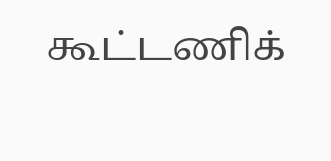கூட்டணிக்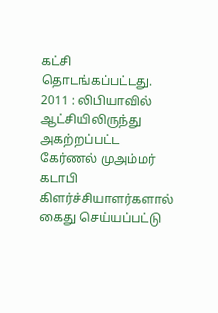கட்சி தொடங்கப்பட்டது.
2011 : லிபியாவில் ஆட்சியிலிருந்து அகற்றப்பட்ட கேர்ணல் முஅம்மர் கடாபி கிளர்ச்சியாளர்களால் கைது செய்யப்பட்டு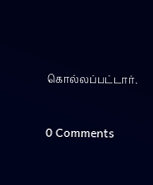கொல்லப்பட்டார்.


0 Comments